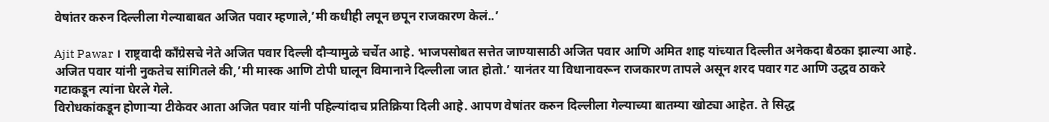वेषांतर करुन दिल्लीला गेल्याबाबत अजित पवार म्हणाले,’मी कधीही लपून छपून राजकारण केलं..’

Ajit Pawar । राष्ट्रवादी काँग्रेसचे नेते अजित पवार दिल्ली दौऱ्यामुळे चर्चेत आहे. भाजपसोबत सत्तेत जाण्यासाठी अजित पवार आणि अमित शाह यांच्यात दिल्लीत अनेकदा बैठका झाल्या आहे. अजित पवार यांनी नुकतेच सांगितले की,’मी मास्क आणि टोपी घालून विमानाने दिल्लीला जात होतो.’ यानंतर या विधानावरून राजकारण तापले असून शरद पवार गट आणि उद्धव ठाकरे गटाकडून त्यांना घेरले गेले.
विरोधकांकडून होणाऱ्या टीकेवर आता अजित पवार यांनी पहिल्यांदाच प्रतिक्रिया दिली आहे. आपण वेषांतर करुन दिल्लीला गेल्याच्या बातम्या खोट्या आहेत. ते सिद्ध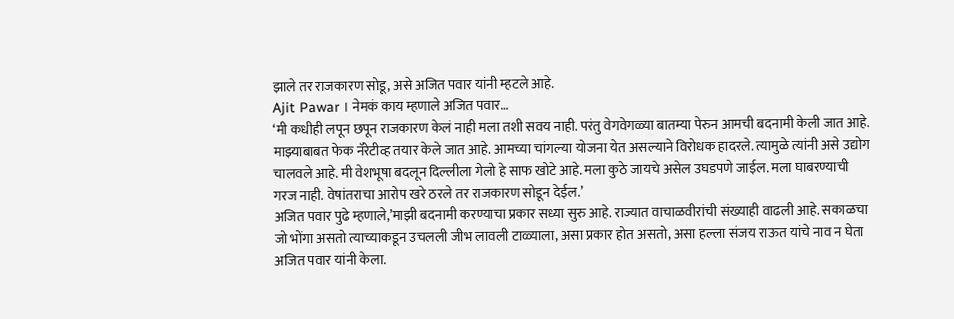झाले तर राजकारण सोडू, असे अजित पवार यांनी म्हटले आहे.
Ajit Pawar । नेमकं काय म्हणाले अजित पवार…
‘मी कधीही लपून छपून राजकारण केलं नाही मला तशी सवय नाही. परंतु वेगवेगळ्या बातम्या पेरुन आमची बदनामी केली जात आहे. माझ्याबाबत फेक नॅरेटीव्ह तयार केले जात आहे. आमच्या चांगल्या योजना येत असल्याने विरोधक हादरले. त्यामुळे त्यांनी असे उद्योग चालवले आहे. मी वेशभूषा बदलून दिल्लीला गेलो हे साफ खोटे आहे. मला कुठे जायचे असेल उघडपणे जाईल. मला घाबरण्याची गरज नाही. वेषांतराचा आरोप खरे ठरले तर राजकारण सोडून देईल.’
अजित पवार पुढे म्हणाले,’माझी बदनामी करण्याचा प्रकार सध्या सुरु आहे. राज्यात वाचाळवीरांची संख्याही वाढली आहे. सकाळचा जो भोंगा असतो त्याच्याकडून उचलली जीभ लावली टाळ्याला, असा प्रकार होत असतो, असा हल्ला संजय राऊत यांचे नाव न घेता अजित पवार यांनी केला.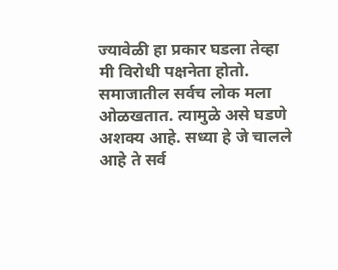ज्यावेळी हा प्रकार घडला तेव्हा मी विरोधी पक्षनेता होतो. समाजातील सर्वच लोक मला ओळखतात. त्यामुळे असे घडणे अशक्य आहे. सध्या हे जे चालले आहे ते सर्व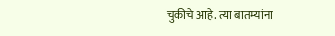चुकीचे आहे. त्या बातम्यांना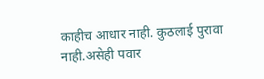काहीच आधार नाही. कुठलाई पुरावा नाही.असेही पवार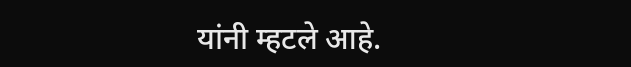यांनी म्हटले आहे.